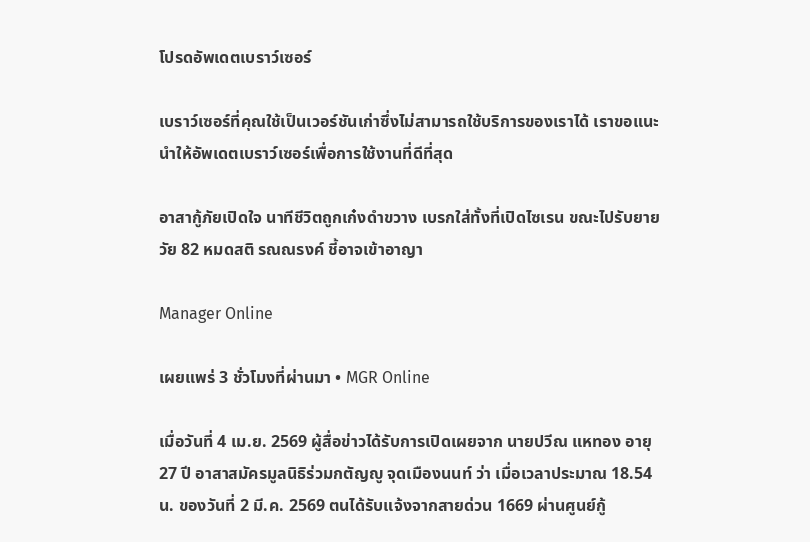โปรดอัพเดตเบราว์เซอร์

เบราว์เซอร์ที่คุณใช้เป็นเวอร์ชันเก่าซึ่งไม่สามารถใช้บริการของเราได้ เราขอแนะนำให้อัพเดตเบราว์เซอร์เพื่อการใช้งานที่ดีที่สุด

อาสากู้ภัยเปิดใจ นาทีชีวิตถูกเก๋งดำขวาง เบรกใส่ทั้งที่เปิดไซเรน ขณะไปรับยายวัย 82 หมดสติ รณณรงค์ ชี้อาจเข้าอาญา

Manager Online

เผยแพร่ 3 ชั่วโมงที่ผ่านมา • MGR Online

เมื่อวันที่ 4 เม.ย. 2569 ผู้สื่อข่าวได้รับการเปิดเผยจาก นายปวีณ แหทอง อายุ 27 ปี อาสาสมัครมูลนิธิร่วมกตัญญู จุดเมืองนนท์ ว่า เมื่อเวลาประมาณ 18.54 น. ของวันที่ 2 มี.ค. 2569 ตนได้รับแจ้งจากสายด่วน 1669 ผ่านศูนย์กู้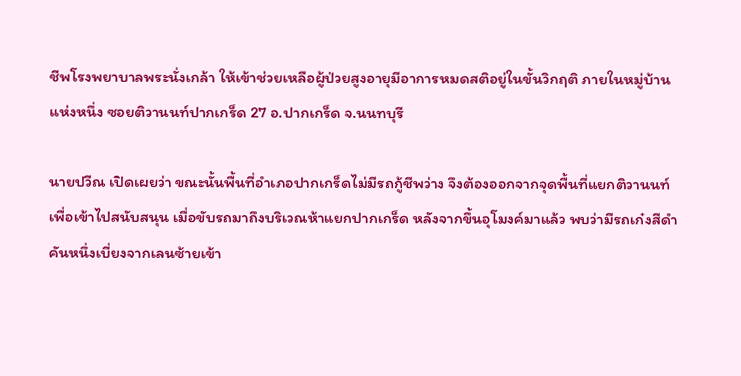ชีพโรงพยาบาลพระนั่งเกล้า ให้เข้าช่วยเหลือผู้ป่วยสูงอายุมีอาการหมดสติอยู่ในขั้นวิกฤติ ภายในหมู่บ้านแห่งหนึ่ง ซอยติวานนท์ปากเกร็ด 27 อ.ปากเกร็ด จ.นนทบุรี

นายปวีณ เปิดเผยว่า ขณะนั้นพื้นที่อำเภอปากเกร็ดไม่มีรถกู้ชีพว่าง จึงต้องออกจากจุดพื้นที่แยกติวานนท์เพื่อเข้าไปสนับสนุน เมื่อขับรถมาถึงบริเวณห้าแยกปากเกร็ด หลังจากขึ้นอุโมงค์มาแล้ว พบว่ามีรถเก๋งสีดำคันหนึ่งเบี่ยงจากเลนซ้ายเข้า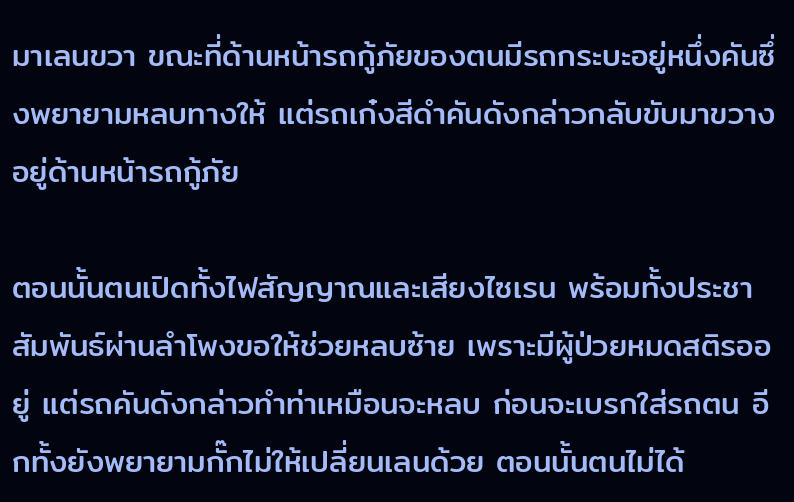มาเลนขวา ขณะที่ด้านหน้ารถกู้ภัยของตนมีรถกระบะอยู่หนึ่งคันซึ่งพยายามหลบทางให้ แต่รถเก๋งสีดำคันดังกล่าวกลับขับมาขวางอยู่ด้านหน้ารถกู้ภัย

ตอนนั้นตนเปิดทั้งไฟสัญญาณและเสียงไซเรน พร้อมทั้งประชาสัมพันธ์ผ่านลำโพงขอให้ช่วยหลบซ้าย เพราะมีผู้ป่วยหมดสติรออยู่ แต่รถคันดังกล่าวทำท่าเหมือนจะหลบ ก่อนจะเบรกใส่รถตน อีกทั้งยังพยายามกั๊กไม่ให้เปลี่ยนเลนด้วย ตอนนั้นตนไม่ได้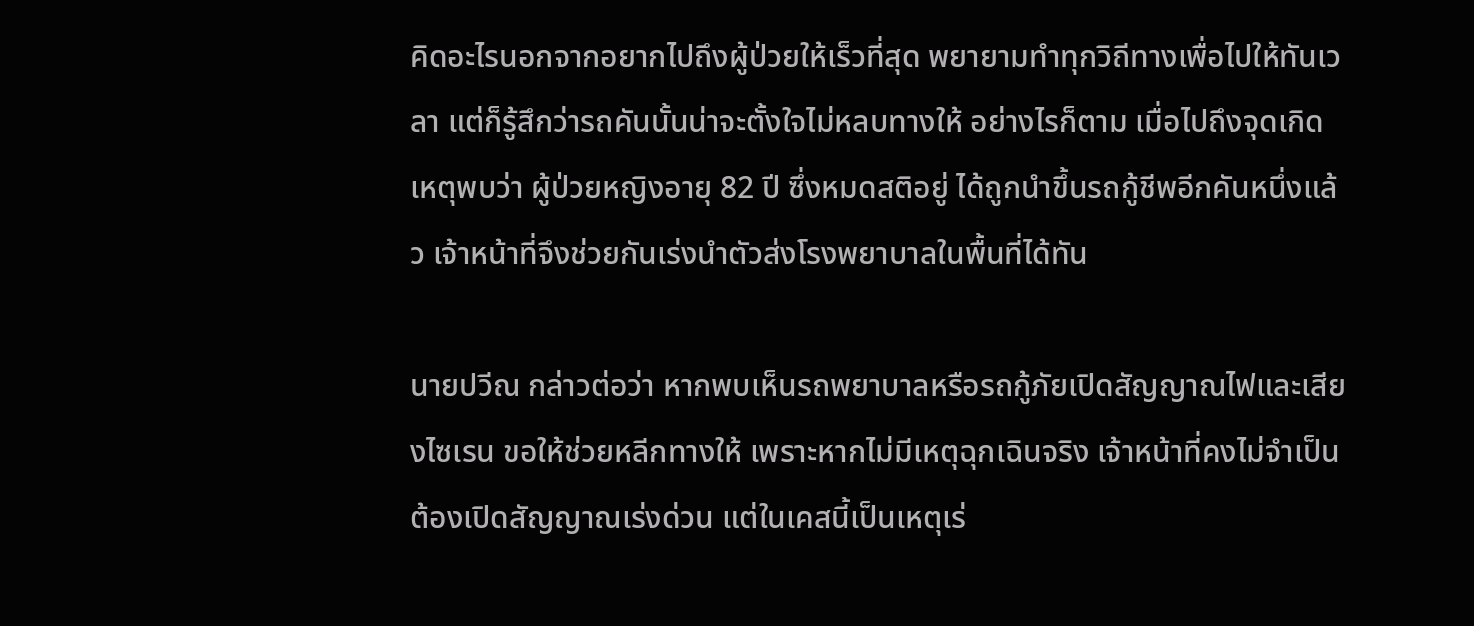คิดอะไรนอกจากอยากไปถึงผู้ป่วยให้เร็วที่สุด พยายามทำทุกวิถีทางเพื่อไปให้ทันเวลา แต่ก็รู้สึกว่ารถคันนั้นน่าจะตั้งใจไม่หลบทางให้ อย่างไรก็ตาม เมื่อไปถึงจุดเกิดเหตุพบว่า ผู้ป่วยหญิงอายุ 82 ปี ซึ่งหมดสติอยู่ ได้ถูกนำขึ้นรถกู้ชีพอีกคันหนึ่งแล้ว เจ้าหน้าที่จึงช่วยกันเร่งนำตัวส่งโรงพยาบาลในพื้นที่ได้ทัน

นายปวีณ กล่าวต่อว่า หากพบเห็นรถพยาบาลหรือรถกู้ภัยเปิดสัญญาณไฟและเสียงไซเรน ขอให้ช่วยหลีกทางให้ เพราะหากไม่มีเหตุฉุกเฉินจริง เจ้าหน้าที่คงไม่จำเป็นต้องเปิดสัญญาณเร่งด่วน แต่ในเคสนี้เป็นเหตุเร่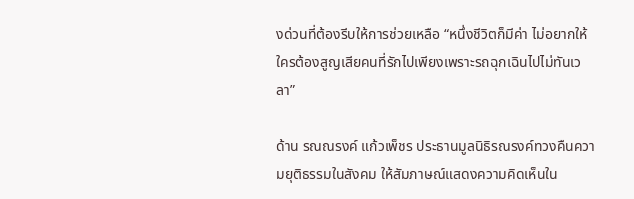งด่วนที่ต้องรีบให้การช่วยเหลือ “หนึ่งชีวิตก็มีค่า ไม่อยากให้ใครต้องสูญเสียคนที่รักไปเพียงเพราะรถฉุกเฉินไปไม่ทันเวลา”

ด้าน รณณรงค์ แก้วเพ็ชร ประธานมูลนิธิรณรงค์ทวงคืนความยุติธรรมในสังคม ให้สัมภาษณ์แสดงความคิดเห็นใน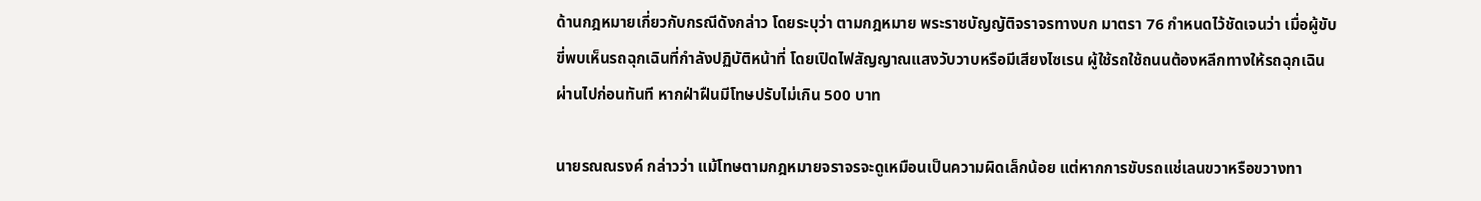ด้านกฎหมายเกี่ยวกับกรณีดังกล่าว โดยระบุว่า ตามกฎหมาย พระราชบัญญัติจราจรทางบก มาตรา 76 กำหนดไว้ชัดเจนว่า เมื่อผู้ขับขี่พบเห็นรถฉุกเฉินที่กำลังปฏิบัติหน้าที่ โดยเปิดไฟสัญญาณแสงวับวาบหรือมีเสียงไซเรน ผู้ใช้รถใช้ถนนต้องหลีกทางให้รถฉุกเฉินผ่านไปก่อนทันที หากฝ่าฝืนมีโทษปรับไม่เกิน 500 บาท

นายรณณรงค์ กล่าวว่า แม้โทษตามกฎหมายจราจรจะดูเหมือนเป็นความผิดเล็กน้อย แต่หากการขับรถแช่เลนขวาหรือขวางทา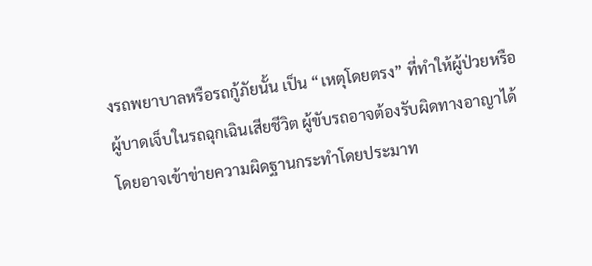งรถพยาบาลหรือรถกู้ภัยนั้น เป็น “เหตุโดยตรง” ที่ทำให้ผู้ป่วยหรือผู้บาดเจ็บในรถฉุกเฉินเสียชีวิต ผู้ขับรถอาจต้องรับผิดทางอาญาได้ โดยอาจเข้าข่ายความผิดฐานกระทำโดยประมาท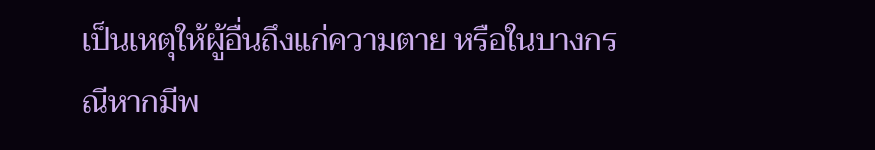เป็นเหตุให้ผู้อื่นถึงแก่ความตาย หรือในบางกรณีหากมีพ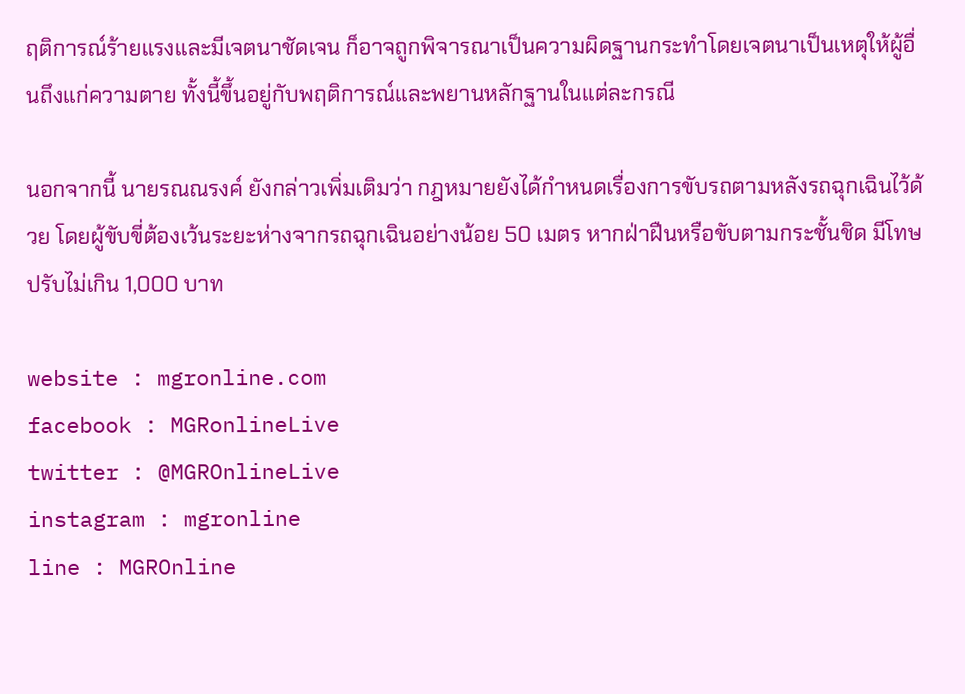ฤติการณ์ร้ายแรงและมีเจตนาชัดเจน ก็อาจถูกพิจารณาเป็นความผิดฐานกระทำโดยเจตนาเป็นเหตุให้ผู้อื่นถึงแก่ความตาย ทั้งนี้ขึ้นอยู่กับพฤติการณ์และพยานหลักฐานในแต่ละกรณี

นอกจากนี้ นายรณณรงค์ ยังกล่าวเพิ่มเติมว่า กฎหมายยังได้กำหนดเรื่องการขับรถตามหลังรถฉุกเฉินไว้ด้วย โดยผู้ขับขี่ต้องเว้นระยะห่างจากรถฉุกเฉินอย่างน้อย 50 เมตร หากฝ่าฝืนหรือขับตามกระชั้นชิด มีโทษปรับไม่เกิน 1,000 บาท

website : mgronline.com
facebook : MGRonlineLive
twitter : @MGROnlineLive
instagram : mgronline
line : MGROnline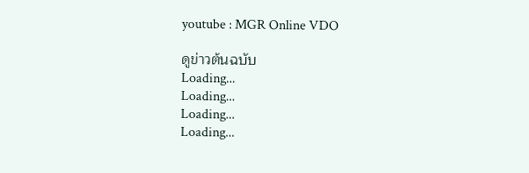youtube : MGR Online VDO

ดูข่าวต้นฉบับ
Loading...
Loading...
Loading...
Loading...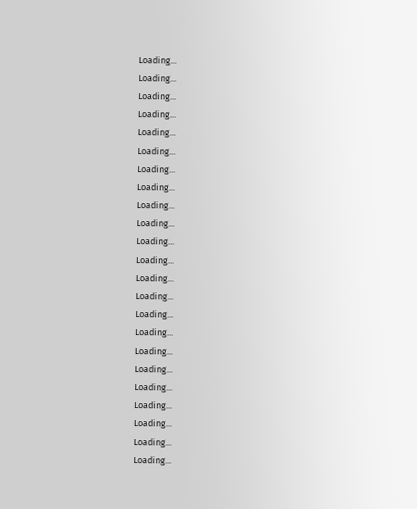Loading...
Loading...
Loading...
Loading...
Loading...
Loading...
Loading...
Loading...
Loading...
Loading...
Loading...
Loading...
Loading...
Loading...
Loading...
Loading...
Loading...
Loading...
Loading...
Loading...
Loading...
Loading...
Loading...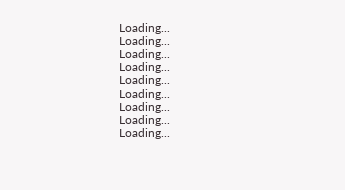Loading...
Loading...
Loading...
Loading...
Loading...
Loading...
Loading...
Loading...
Loading...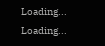Loading...
Loading...